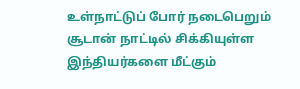உள்நாட்டுப் போர் நடைபெறும் சூடான் நாட்டில் சிக்கியுள்ள இந்தியர்களை மீட்கும்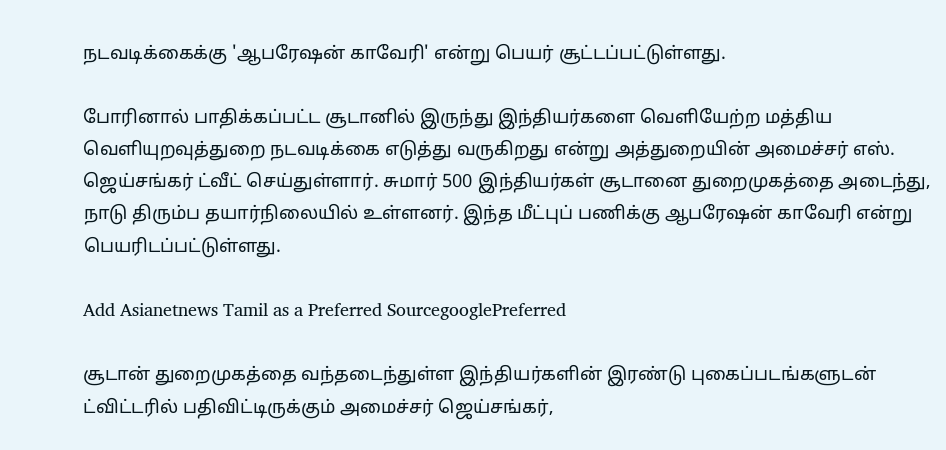நடவடிக்கைக்கு 'ஆபரேஷன் காவேரி' என்று பெயர் சூட்டப்பட்டுள்ளது.

போரினால் பாதிக்கப்பட்ட சூடானில் இருந்து இந்தியர்களை வெளியேற்ற மத்திய வெளியுறவுத்துறை நடவடிக்கை எடுத்து வருகிறது என்று அத்துறையின் அமைச்சர் எஸ். ஜெய்சங்கர் ட்வீட் செய்துள்ளார். சுமார் 500 இந்தியர்கள் சூடானை துறைமுகத்தை அடைந்து, நாடு திரும்ப தயார்நிலையில் உள்ளனர். இந்த மீட்புப் பணிக்கு ஆபரேஷன் காவேரி என்று பெயரிடப்பட்டுள்ளது.

Add Asianetnews Tamil as a Preferred SourcegooglePreferred

சூடான் துறைமுகத்தை வந்தடைந்துள்ள இந்தியர்களின் இரண்டு புகைப்படங்களுடன் ட்விட்டரில் பதிவிட்டிருக்கும் அமைச்சர் ஜெய்சங்கர்,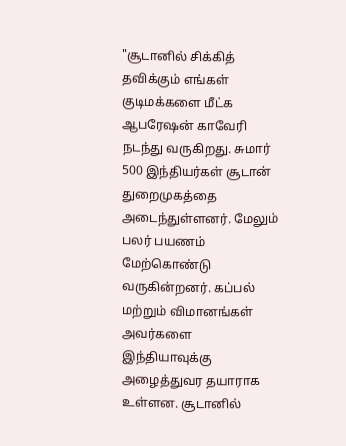"சூடானில் சிக்கித் தவிக்கும் எங்கள் குடிமக்களை மீட்க ஆபரேஷன் காவேரி நடந்து வருகிறது. சுமார் 500 இந்தியர்கள் சூடான் துறைமுகத்தை அடைந்துள்ளனர். மேலும் பலர் பயணம் மேற்கொண்டு வருகின்றனர். கப்பல் மற்றும் விமானங்கள் அவர்களை இந்தியாவுக்கு அழைத்துவர தயாராக உள்ளன. சூடானில்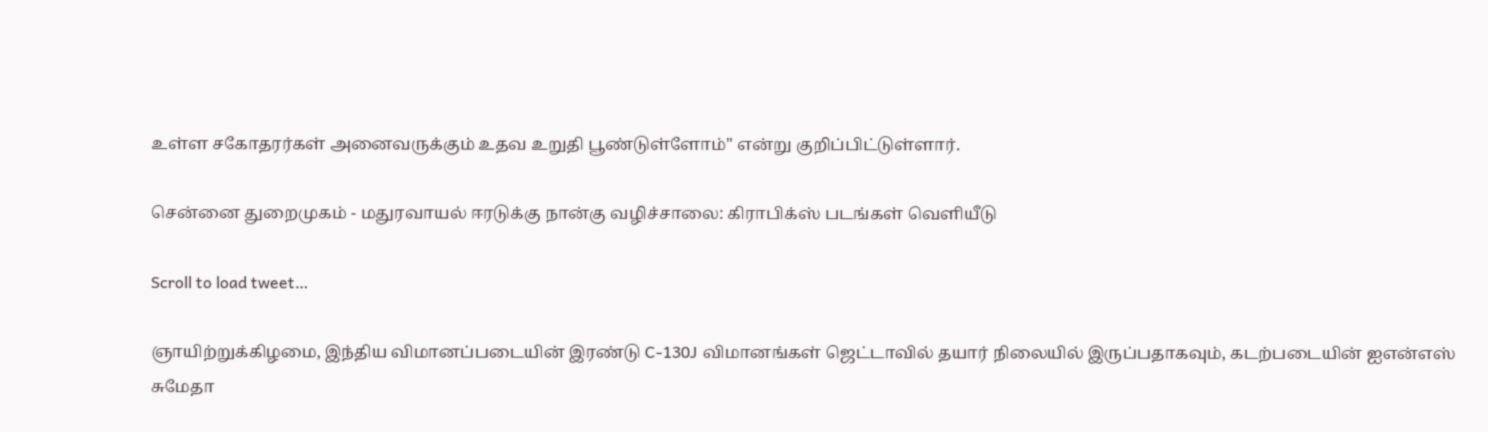உள்ள சகோதரர்கள் அனைவருக்கும் உதவ உறுதி பூண்டுள்ளோம்" என்று குறிப்பிட்டுள்ளார்.

சென்னை துறைமுகம் - மதுரவாயல் ஈரடுக்கு நான்கு வழிச்சாலை: கிராபிக்ஸ் படங்கள் வெளியீடு

Scroll to load tweet…

ஞாயிற்றுக்கிழமை, இந்திய விமானப்படையின் இரண்டு C-130J விமானங்கள் ஜெட்டாவில் தயார் நிலையில் இருப்பதாகவும், கடற்படையின் ஐஎன்எஸ் சுமேதா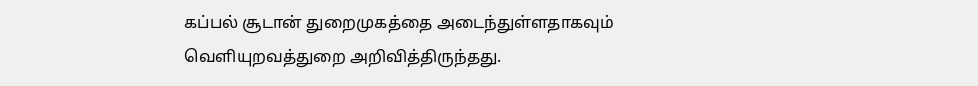கப்பல் சூடான் துறைமுகத்தை அடைந்துள்ளதாகவும் வெளியுறவத்துறை அறிவித்திருந்தது.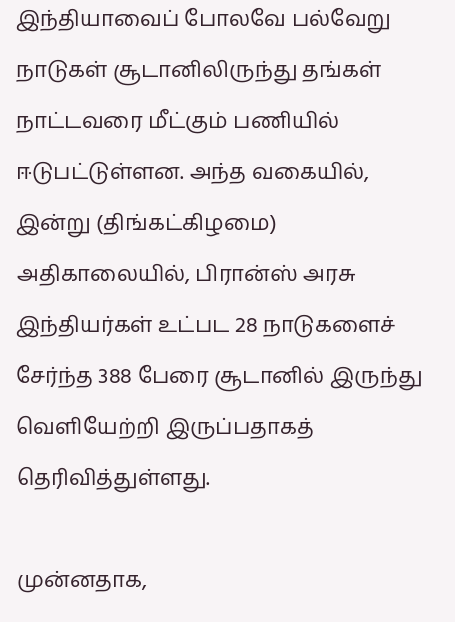இந்தியாவைப் போலவே பல்வேறு நாடுகள் சூடானிலிருந்து தங்கள் நாட்டவரை மீட்கும் பணியில் ஈடுபட்டுள்ளன. அந்த வகையில், இன்று (திங்கட்கிழமை) அதிகாலையில், பிரான்ஸ் அரசு இந்தியர்கள் உட்பட 28 நாடுகளைச் சேர்ந்த 388 பேரை சூடானில் இருந்து வெளியேற்றி இருப்பதாகத் தெரிவித்துள்ளது.

முன்னதாக,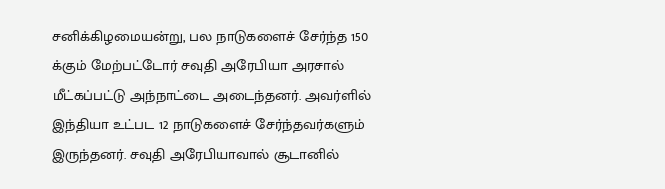சனிக்கிழமையன்று, பல நாடுகளைச் சேர்ந்த 150 க்கும் மேற்பட்டோர் சவுதி அரேபியா அரசால் மீட்கப்பட்டு அந்நாட்டை அடைந்தனர். அவர்ளில் இந்தியா உட்பட 12 நாடுகளைச் சேர்ந்தவர்களும் இருந்தனர். சவுதி அரேபியாவால் சூடானில்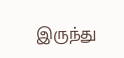இருந்து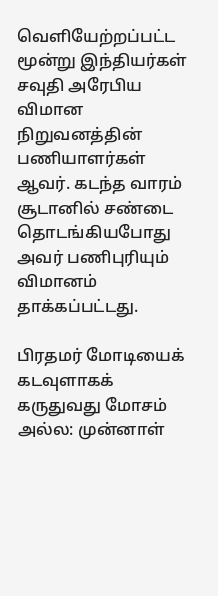வெளியேற்றப்பட்ட மூன்று இந்தியர்கள் சவுதி அரேபிய விமான நிறுவனத்தின் பணியாளர்கள் ஆவர். கடந்த வாரம் சூடானில் சண்டை தொடங்கியபோது அவர் பணிபுரியும் விமானம் தாக்கப்பட்டது.

பிரதமர் மோடியைக் கடவுளாகக் கருதுவது மோசம் அல்ல: முன்னாள்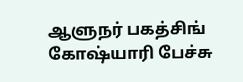ஆளுநர் பகத்சிங் கோஷ்யாரி பேச்சு